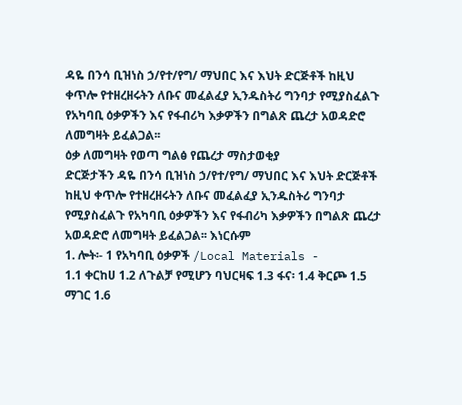ዳዬ በንሳ ቢዝነስ ኃ/የተ/የግ/ ማህበር እና እህት ድርጅቶች ከዚህ ቀጥሎ የተዘረዘሩትን ለቡና መፈልፈያ ኢንዱስትሪ ግንባታ የሚያስፈልጉ የአካባቢ ዕቃዎችን እና የፋብሪካ እቃዎችን በግልጽ ጨረታ አወዳድሮ ለመግዛት ይፈልጋል፡፡
ዕቃ ለመግዛት የወጣ ግልፅ የጨረታ ማስታወቂያ
ድርጅታችን ዳዬ በንሳ ቢዝነስ ኃ/የተ/የግ/ ማህበር እና እህት ድርጅቶች ከዚህ ቀጥሎ የተዘረዘሩትን ለቡና መፈልፈያ ኢንዱስትሪ ግንባታ የሚያስፈልጉ የአካባቢ ዕቃዎችን እና የፋብሪካ እቃዎችን በግልጽ ጨረታ አወዳድሮ ለመግዛት ይፈልጋል፡፡ እነርሱም
1. ሎት፡- 1 የአካባቢ ዕቃዎች /Local Materials -
1.1 ቀርከሀ 1.2 ለጉልቻ የሚሆን ባህርዛፍ 1.3 ፋና፡ 1.4 ቅርጮ 1.5 ማገር 1.6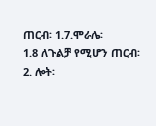ጠርብ፡ 1.7.ሞራሌ፡
1.8 ለጉልቻ የሚሆን ጠርብ፡
2. ሎት፡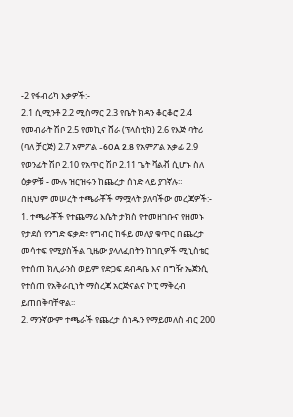-2 የፋብሪካ እቃዎች:-
2.1 ሲሚንቶ 2.2 ሚስማር 2.3 የቤት ክዳን ቆርቆሮ 2.4 የመብራት ሽቦ 2.5 የመኪና ሸራ (ፕላስቲክ) 2.6 የእጅ ባትሪ (ባለ ቻርጅ) 2.7 አምፖል -60A 2.8 የአምፖል አቃፊ 2.9 የወንፊት ሽቦ 2.10 የአጥር ሽቦ 2.11 ጌት ቫልቭ ሲሆኑ ስለ ዕቃዎቹ - ሙሉ ዝርዝሩን ከጨረታ ሰነድ ላይ ያገኛሉ።
በዚህም መሠረት ተጫራቾች ማሟላት ያለባችው መረጃዎች:-
1. ተጫራቾች የተጨማሪ እሴት ታክስ የተመዘገቡና የዘመኑ የታደሰ የንግድ ፍቃድ፣ የግብር ከፋይ መለያ ቁጥር በጨረታ መሳተፍ የሚያስችል ጊዜው ያላለፈበትን ከገቢዎች ሚኒስቴር የተሰጠ ክሊራንስ ወይም የድጋፍ ደብዳቤ እና በግዥ ኤጀንሲ የተሰጠ የአቅራቢነት ማስረጃ አርጅናልና ኮፒ ማቅረብ ይጠበቅባቸዋል፡፡
2. ማንኛውም ተጫራች የጨረታ ሰነዱን የማይመለስ ብር 200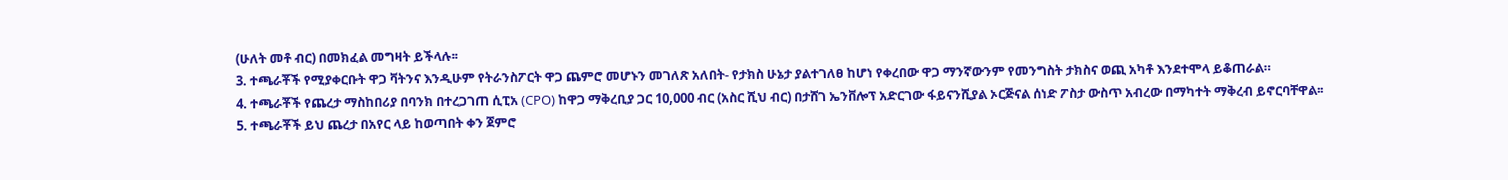(ሁለት መቶ ብር) በመክፈል መግዛት ይችላሉ፡፡
3. ተጫራቾች የሚያቀርቡት ዋጋ ቫትንና እንዲሁም የትራንስፖርት ዋጋ ጨምሮ መሆኑን መገለጽ አለበት- የታክስ ሁኔታ ያልተገለፀ ከሆነ የቀረበው ዋጋ ማንኛውንም የመንግስት ታክስና ወጪ አካቶ እንደተሞላ ይቆጠራል።
4. ተጫራቾች የጨረታ ማስከበሪያ በባንክ በተረጋገጠ ሲፒአ (CPO) ከዋጋ ማቅረቢያ ጋር 10,000 ብር (አስር ሺህ ብር) በታሸገ ኤንቨሎፕ አድርገው ፋይናንሺያል ኦርጅናል ሰነድ ፖስታ ውስጥ አብረው በማካተት ማቅረብ ይኖርባቸዋል፡፡
5. ተጫራቾች ይህ ጨረታ በአየር ላይ ከወጣበት ቀን ጀምሮ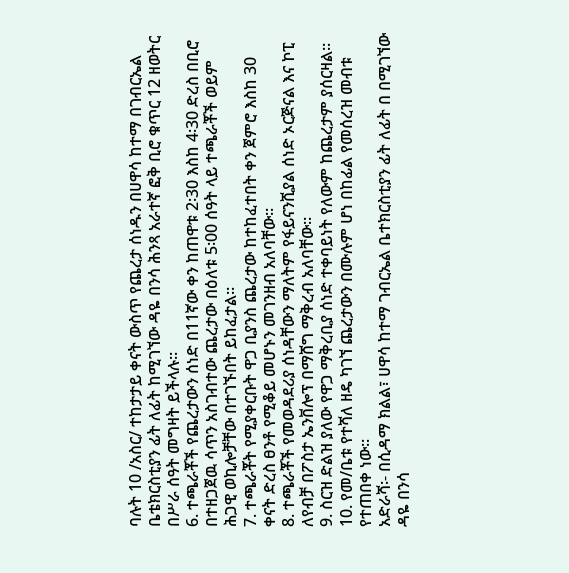ባሉት 10 /አስር/ ተከታታይ ቀናት ውስጥ የጨረታ ሰነዱን በሀዋሳ ከተማ በገብርኤል ቤቴክርስቲያን ፊት ለፊት ከሚገኘው ዳዬ በንሳ ሕንጻ አራተኛ ፎቅ ቢሮ ቁጥር 12 ዘወትር በሥራ ሰዓት መግዛት ይችላሉ፡፡
6. ተጫራቾች የጨረታውን ሰነድ በ11ኛው ቀን ከጠዋቱ 2፡30 እስከ 4፡30 ድረስ በቢሮ በተዘጋጀዉ ሳጥን አስገብተው ጨረታው በዕለቱ 5፡00 ሰዓት ላይ ተጫራቾች ወይም ሕጋዊ ወኪሎቻቸው በተገኙበት ይከፈታል፡፡
7. ተጫራቾት የሚያቀርቡት ዋጋ ቢያንስ ጨረታው ከተከፈተበት ቀን ጀምሮ እስከ 30 ቀናት ድረስ ፀንቶ የሚቆይ መሆኑን መገንዘብ አለባቸው፡፡
8. ተጫራቾች የመወዳደሪያ ሰነዳቸውን ማለትም የፋይናንሺያል ሰነድ ኦርጅናል እና ኮፒ ለየብቻ በፖስታ ኤንቨሎፕ በማሸግ ማቅረብ አለባቸው።
9. ስርዝ ድልዝ ያለው የዋጋ ማቅረቢያ ሰነድ ተቀባይነት የለውም ከጨረታም ያሰርዛል፡፡
10. የመ/ቤቱ የተሻለ ዘዴ ካገኘ ጨረታውን በሙሉም ሆነ በከፊል የመሰረዝ መብቱ የተጠበቀ ነው፡፡
አድራሻ፡- በሲዳማ ክልል፣ ሀዋሳ ከተማ ገብርኤል ቤተክርስቲያን ፊት ለፊት በ በሚገኘው
ዳዬ በንሳ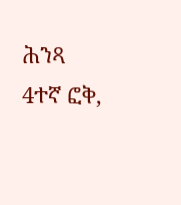ሕንጻ 4ተኛ ፎቅ,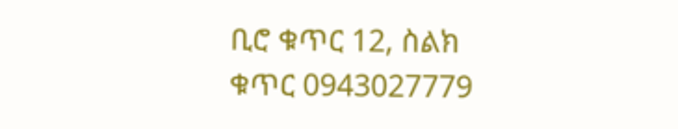ቢሮ ቁጥር 12, ስልክ ቁጥር 0943027779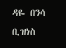ዳዬ በንሳ ቢዝነስ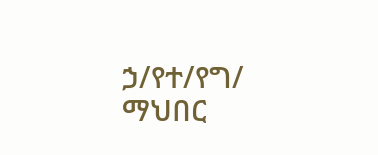ኃ/የተ/የግ/ ማህበር